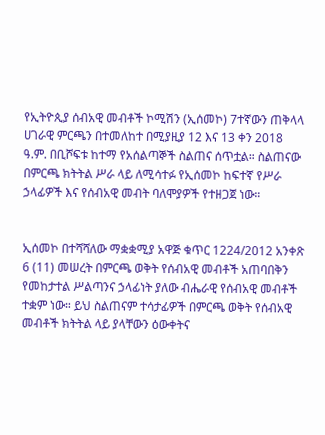የኢትዮጲያ ሰብአዊ መብቶች ኮሚሽን (ኢሰመኮ) 7ተኛውን ጠቅላላ ሀገራዊ ምርጫን በተመለከተ በሚያዚያ 12 እና 13 ቀን 2018 ዓ.ም. በቢሾፍቱ ከተማ የአሰልጣኞች ስልጠና ሰጥቷል። ስልጠናው በምርጫ ክትትል ሥራ ላይ ለሚሳተፉ የኢሰመኮ ከፍተኛ የሥራ ኃላፊዎች እና የሰብአዊ መብት ባለሞያዎች የተዘጋጀ ነው።


ኢሰመኮ በተሻሻለው ማቋቋሚያ አዋጅ ቁጥር 1224/2012 አንቀጽ 6 (11) መሠረት በምርጫ ወቅት የሰብአዊ መብቶች አጠባበቅን የመከታተል ሥልጣንና ኃላፊነት ያለው ብሔራዊ የሰብአዊ መብቶች ተቋም ነው። ይህ ስልጠናም ተሳታፊዎች በምርጫ ወቅት የሰብአዊ መብቶች ክትትል ላይ ያላቸውን ዕውቀትና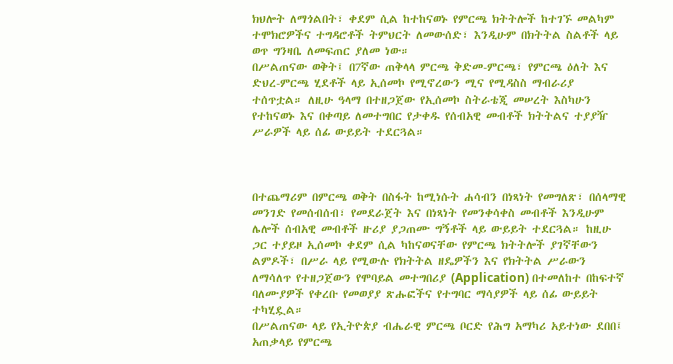ክህሎት ለማጎልበት፣ ቀደም ሲል ከተከናወኑ የምርጫ ክትትሎች ከተገኙ መልካም ተሞክሮዎችና ተግዳሮቶች ትምህርት ለመውሰድ፣ እንዲሁም በክትትል ስልቶች ላይ ወጥ ግንዛቤ ለመፍጠር ያለመ ነው።
በሥልጠናው ወቅት፤ በ7ኛው ጠቅላላ ምርጫ ቅድመ-ምርጫ፣ የምርጫ ዕለት እና ድህረ-ምርጫ ሂደቶች ላይ ኢሰመኮ የሚኖረውን ሚና የሚዳስስ ማብራሪያ ተሰጥቷል። ለዚሁ ዓላማ በተዘጋጀው የኢሰመኮ ስትራቴጂ መሠረት እስካሁን የተከናወኑ እና በቀጣይ ለመተግበር የታቀዱ የሰብአዊ መብቶች ክትትልና ተያያዥ ሥራዎች ላይ ሰፊ ውይይት ተደርጓል።



በተጨማሪም በምርጫ ወቅት በስፋት ከሚነሱት ሐሳብን በነጻነት የመግለጽ፣ በሰላማዊ መንገድ የመሰብሰብ፣ የመደራጀት እና በነጻነት የመንቀሳቀስ መብቶች እንዲሁም ሌሎች ሰብአዊ መብቶች ዙሪያ ያጋጠሙ ግኝቶች ላይ ውይይት ተደርጓል። ከዚሁ ጋር ተያይዞ ኢሰመኮ ቀደም ሲል ካከናወናቸው የምርጫ ክትትሎች ያገኛቸውን ልምዶች፣ በሥራ ላይ የሚውሉ የክትትል ዘዴዎችን እና የክትትል ሥራውን ለማሳለጥ የተዘጋጀውን የሞባይል መተግበሪያ (Application) በተመለከተ በከፍተኛ ባለሙያዎች የቀረቡ የመወያያ ጽሑፎችና የተግባር ማሳያዎች ላይ ሰፊ ውይይት ተካሂዷል።
በሥልጠናው ላይ የኢትዮጵያ ብሔራዊ ምርጫ ቦርድ የሕግ አማካሪ አይተነው ደበበ፤ አጠቃላይ የምርጫ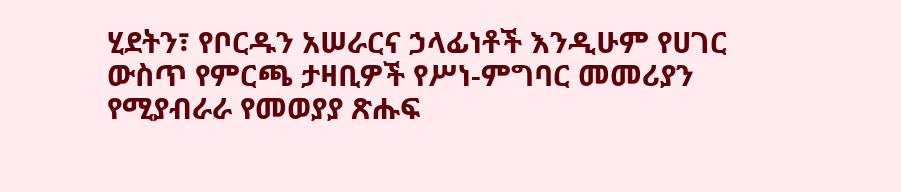ሂደትን፣ የቦርዱን አሠራርና ኃላፊነቶች እንዲሁም የሀገር ውስጥ የምርጫ ታዛቢዎች የሥነ-ምግባር መመሪያን የሚያብራራ የመወያያ ጽሑፍ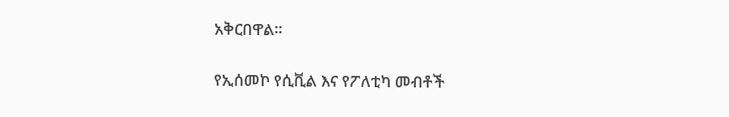አቅርበዋል።

የኢሰመኮ የሲቪል እና የፖለቲካ መብቶች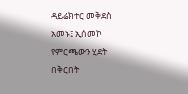ዳይሬክተር መቅደስ አመኑ፤ ኢሰመኮ የምርጫውን ሂደት በቅርበት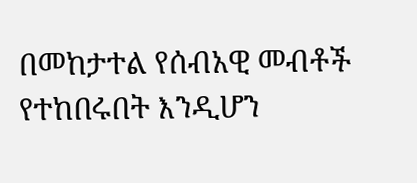በመከታተል የሰብአዊ መብቶች የተከበሩበት እንዲሆን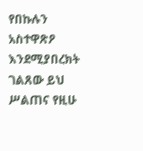የበኩሉን አስተዋጽዖ እንደሚያበረክት ገልጸው ይህ ሥልጠና የዚሁ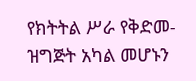የክትትል ሥራ የቅድመ-ዝግጅት አካል መሆኑን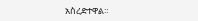አስረድተዋል።